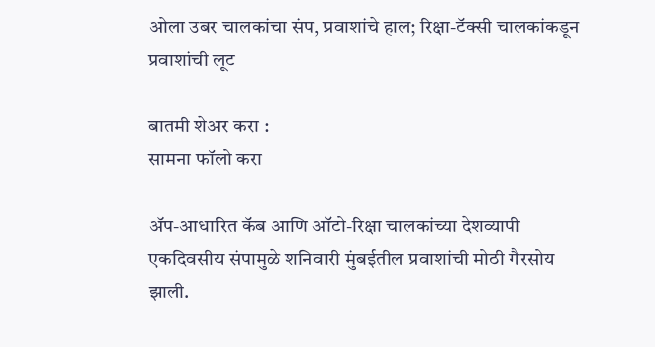ओला उबर चालकांचा संप, प्रवाशांचे हाल; रिक्षा-टॅक्सी चालकांकडून प्रवाशांची लूट

बातमी शेअर करा :
सामना फॉलो करा

ॲप-आधारित कॅब आणि ऑटो-रिक्षा चालकांच्या देशव्यापी एकदिवसीय संपामुळे शनिवारी मुंबईतील प्रवाशांची मोठी गैरसोय झाली.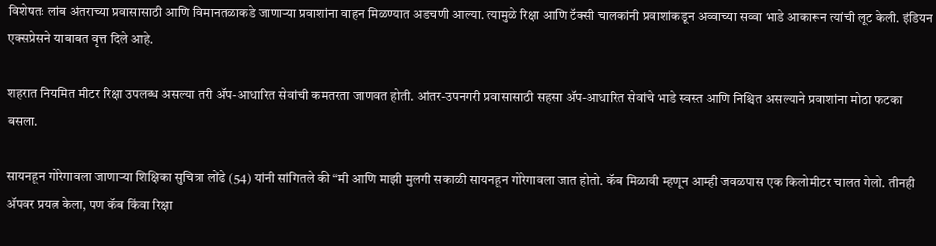विशेषतः लांब अंतराच्या प्रवासासाठी आणि विमानतळाकडे जाणाऱ्या प्रवाशांना वाहन मिळण्यात अडचणी आल्या. त्यामुळे रिक्षा आणि टॅक्सी चालकांनी प्रवाशांकडून अव्वाच्या सव्वा भाडे आकारून त्यांची लूट केली. इंडियन एक्सप्रेसने याबाबत वृत्त दिले आहे.

शहरात नियमित मीटर रिक्षा उपलब्ध असल्या तरी ॲप-आधारित सेवांची कमतरता जाणवत होती. आंतर-उपनगरी प्रवासासाठी सहसा ॲप-आधारित सेवांचे भाडे स्वस्त आणि निश्चित असल्याने प्रवाशांना मोठा फटका बसला.

सायनहून गोरेगावला जाणाऱ्या शिक्षिका सुचित्रा लोंढे (54) यांनी सांगितले की “मी आणि माझी मुलगी सकाळी सायनहून गोरेगावला जात होतो. कॅब मिळावी म्हणून आम्ही जवळपास एक किलोमीटर चालत गेलो. तीनही ॲपवर प्रयत्न केला, पण कॅब किंवा रिक्षा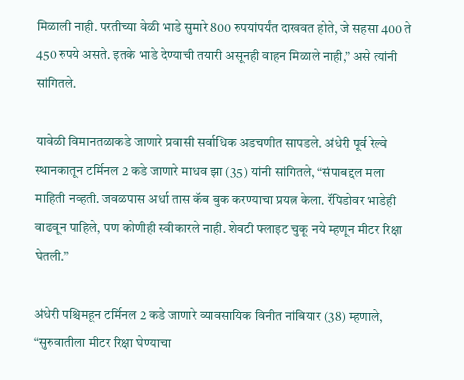मिळाली नाही. परतीच्या वेळी भाडे सुमारे 800 रुपयांपर्यंत दाखवत होते, जे सहसा 400 ते 450 रुपये असते. इतके भाडे देण्याची तयारी असूनही वाहन मिळाले नाही,” असे त्यांनी सांगितले.

यावेळी विमानतळाकडे जाणारे प्रवासी सर्वाधिक अडचणीत सापडले. अंधेरी पूर्व रेल्वे स्थानकातून टर्मिनल 2 कडे जाणारे माधव झा (35) यांनी सांगितले, “संपाबद्दल मला माहिती नव्हती. जवळपास अर्धा तास कॅब बुक करण्याचा प्रयत्न केला. रॅपिडोवर भाडेही वाढवून पाहिले, पण कोणीही स्वीकारले नाही. शेवटी फ्लाइट चुकू नये म्हणून मीटर रिक्षा घेतली.”

अंधेरी पश्चिमहून टर्मिनल 2 कडे जाणारे व्यावसायिक विनीत नांबियार (38) म्हणाले, “सुरुवातीला मीटर रिक्षा घेण्याचा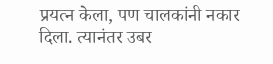प्रयत्न केला, पण चालकांनी नकार दिला. त्यानंतर उबर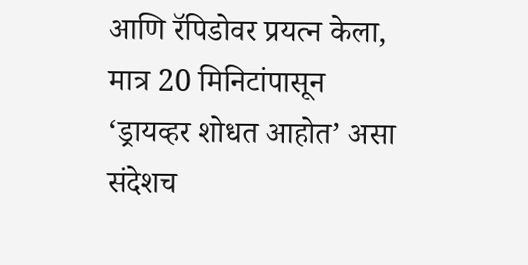आणि रॅपिडोवर प्रयत्न केला, मात्र 20 मिनिटांपासून ‘ड्रायव्हर शोधत आहोत’ असा संदेशच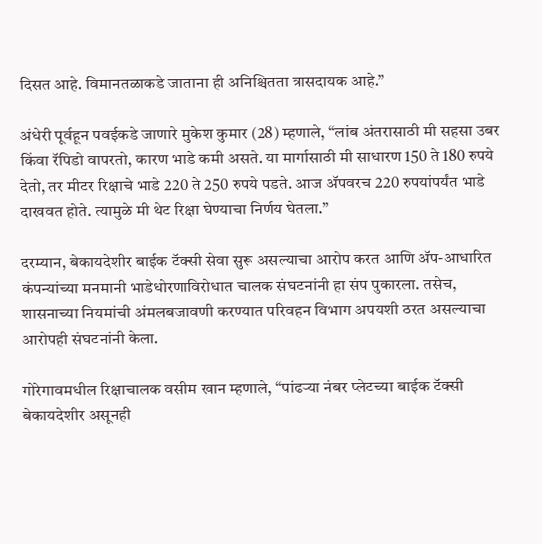दिसत आहे. विमानतळाकडे जाताना ही अनिश्चितता त्रासदायक आहे.”

अंधेरी पूर्वहून पवईकडे जाणारे मुकेश कुमार (28) म्हणाले, “लांब अंतरासाठी मी सहसा उबर किंवा रॅपिडो वापरतो, कारण भाडे कमी असते. या मार्गासाठी मी साधारण 150 ते 180 रुपये देतो, तर मीटर रिक्षाचे भाडे 220 ते 250 रुपये पडते. आज ॲपवरच 220 रुपयांपर्यंत भाडे दाखवत होते. त्यामुळे मी थेट रिक्षा घेण्याचा निर्णय घेतला.”

दरम्यान, बेकायदेशीर बाईक टॅक्सी सेवा सुरू असल्याचा आरोप करत आणि ॲप-आधारित कंपन्यांच्या मनमानी भाडेधोरणाविरोधात चालक संघटनांनी हा संप पुकारला. तसेच, शासनाच्या नियमांची अंमलबजावणी करण्यात परिवहन विभाग अपयशी ठरत असल्याचा आरोपही संघटनांनी केला.

गोरेगावमधील रिक्षाचालक वसीम खान म्हणाले, “पांढऱ्या नंबर प्लेटच्या बाईक टॅक्सी बेकायदेशीर असूनही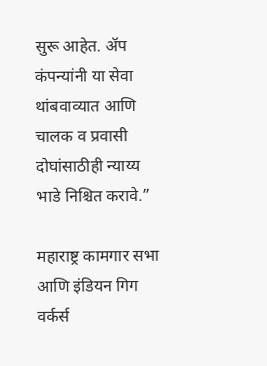सुरू आहेत. ॲप कंपन्यांनी या सेवा थांबवाव्यात आणि चालक व प्रवासी दोघांसाठीही न्याय्य भाडे निश्चित करावे.”

महाराष्ट्र कामगार सभा आणि इंडियन गिग वर्कर्स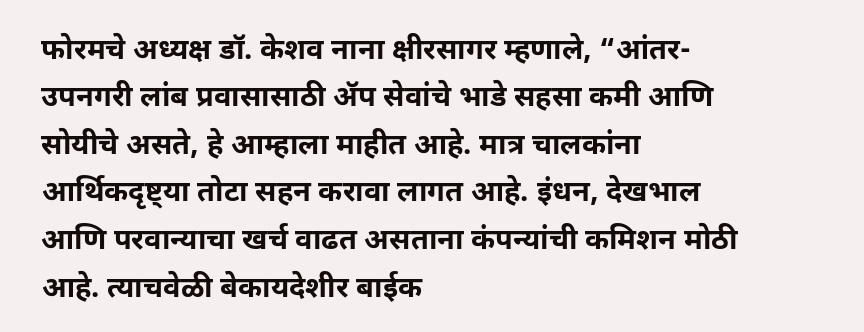फोरमचे अध्यक्ष डॉ. केशव नाना क्षीरसागर म्हणाले, “आंतर-उपनगरी लांब प्रवासासाठी ॲप सेवांचे भाडे सहसा कमी आणि सोयीचे असते, हे आम्हाला माहीत आहे. मात्र चालकांना आर्थिकदृष्ट्या तोटा सहन करावा लागत आहे. इंधन, देखभाल आणि परवान्याचा खर्च वाढत असताना कंपन्यांची कमिशन मोठी आहे. त्याचवेळी बेकायदेशीर बाईक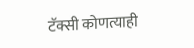टॅक्सी कोणत्याही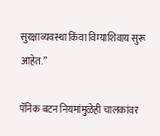सुरक्षाव्यवस्था किंवा विम्याशिवाय सुरू आहेत.”

पॅनिक बटन नियमांमुळेही चालकांवर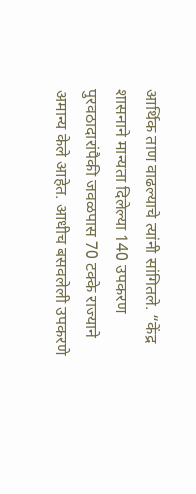आर्थिक ताण वाढल्याचे त्यांनी सांगितले. “केंद्र शासनाने मान्यता दिलेल्या 140 उपकरण पुरवठादारांपैकी जवळपास 70 टक्के राज्याने अमान्य केले आहेत. आधीच बसवलेली उपकरणे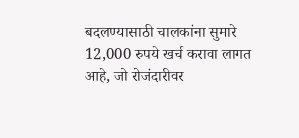बदलण्यासाठी चालकांना सुमारे 12,000 रुपये खर्च करावा लागत आहे, जो रोजंदारीवर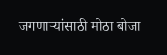जगणाऱ्यांसाठी मोठा बोजा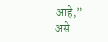आहे,” असे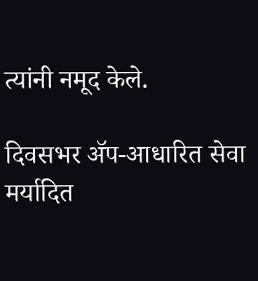त्यांनी नमूद केले.

दिवसभर ॲप-आधारित सेवा मर्यादित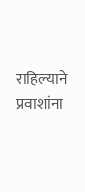राहिल्याने प्रवाशांना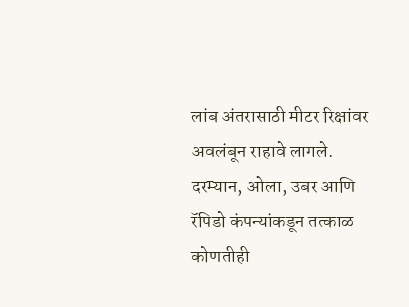लांब अंतरासाठी मीटर रिक्षांवर अवलंबून राहावे लागले. दरम्यान, ओला, उबर आणि रॅपिडो कंपन्यांकडून तत्काळ कोणतीही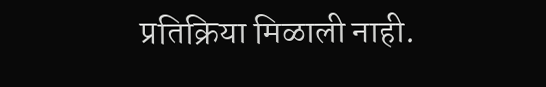प्रतिक्रिया मिळाली नाही.